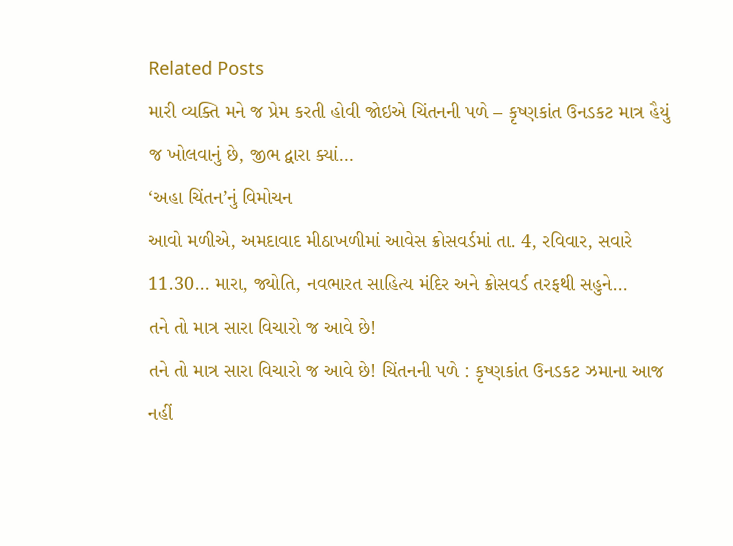Related Posts
મારી વ્યક્તિ મને જ પ્રેમ કરતી હોવી જોઇએ ચિંતનની પળે – કૃષ્ણકાંત ઉનડકટ માત્ર હૈયું જ ખોલવાનું છે, જીભ દ્વારા ક્યાં…
‘અહા ચિંતન’નું વિમોચન
આવો મળીએ, અમદાવાદ મીઠાખળીમાં આવેસ ક્રોસવર્ડમાં તા. 4, રવિવાર, સવારે 11.30… મારા, જ્યોતિ, નવભારત સાહિત્ય મંદિર અને ક્રોસવર્ડ તરફથી સહુને…
તને તો માત્ર સારા વિચારો જ આવે છે!
તને તો માત્ર સારા વિચારો જ આવે છે! ચિંતનની પળે : કૃષ્ણકાંત ઉનડકટ ઝમાના આજ નહીં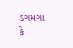ડગમગા કે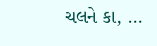ચલને કા, …